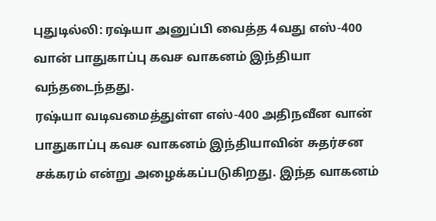புதுடில்லி: ரஷ்யா அனுப்பி வைத்த 4வது எஸ்-400 வான் பாதுகாப்பு கவச வாகனம் இந்தியா வந்தடைந்தது.
ரஷ்யா வடிவமைத்துள்ள எஸ்-400 அதிநவீன வான் பாதுகாப்பு கவச வாகனம் இந்தியாவின் சுதர்சன சக்கரம் என்று அழைக்கப்படுகிறது. இந்த வாகனம்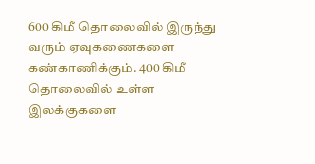600 கிமீ தொலைவில் இருந்து வரும் ஏவுகணைகளை கண்காணிக்கும். 400 கிமீ தொலைவில் உள்ள இலக்குகளை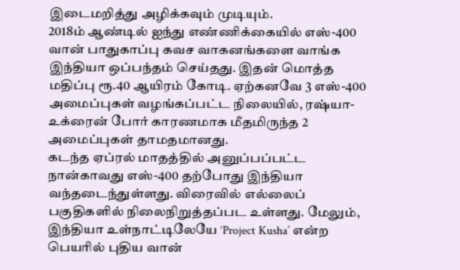இடைமறித்து அழிக்கவும் முடியும்.
2018ம் ஆண்டில் ஐந்து எண்ணிக்கையில் எஸ்-400 வான் பாதுகாப்பு கவச வாகனங்களை வாங்க இந்தியா ஒப்பந்தம் செய்தது. இதன் மொத்த மதிப்பு ரூ.40 ஆயிரம் கோடி. ஏற்கனவே 3 எஸ்-400 அமைப்புகள் வழங்கப்பட்ட நிலையில், ரஷ்யா-உக்ரைன் போர் காரணமாக மீதமிருந்த 2 அமைப்புகள் தாமதமானது.
கடந்த ஏப்ரல் மாதத்தில் அனுப்பப்பட்ட நான்காவது எஸ்-400 தற்போது இந்தியா வந்தடைந்துள்ளது. விரைவில் எல்லைப் பகுதிகளில் நிலைநிறுத்தப்பட உள்ளது. மேலும், இந்தியா உள்நாட்டிலேயே ‘Project Kusha’ என்ற பெயரில் புதிய வான்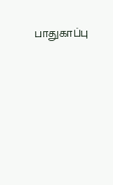பாதுகாப்பு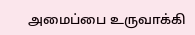அமைப்பை உருவாக்கி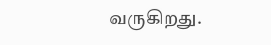வருகிறது.